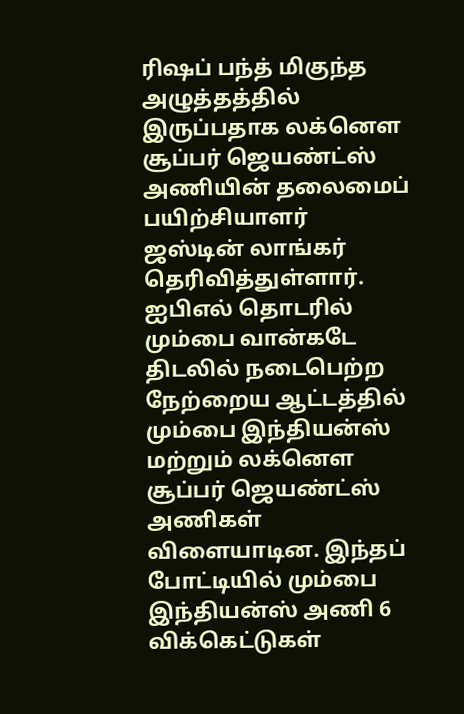ரிஷப் பந்த் மிகுந்த அழுத்தத்தில் இருப்பதாக லக்னௌ சூப்பர் ஜெயண்ட்ஸ் அணியின் தலைமைப் பயிற்சியாளர் ஜஸ்டின் லாங்கர் தெரிவித்துள்ளார்.
ஐபிஎல் தொடரில் மும்பை வான்கடே திடலில் நடைபெற்ற நேற்றைய ஆட்டத்தில் மும்பை இந்தியன்ஸ் மற்றும் லக்னௌ சூப்பர் ஜெயண்ட்ஸ் அணிகள் விளையாடின. இந்தப் போட்டியில் மும்பை இந்தியன்ஸ் அணி 6 விக்கெட்டுகள்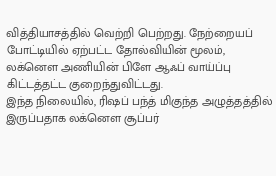வித்தியாசத்தில் வெற்றி பெற்றது. நேற்றையப் போட்டியில் ஏற்பட்ட தோல்வியின் மூலம், லக்னௌ அணியின் பிளே ஆஃப் வாய்ப்பு கிட்டத்தட்ட குறைந்துவிட்டது.
இந்த நிலையில், ரிஷப் பந்த் மிகுந்த அழுத்தத்தில் இருப்பதாக லக்னௌ சூப்பர்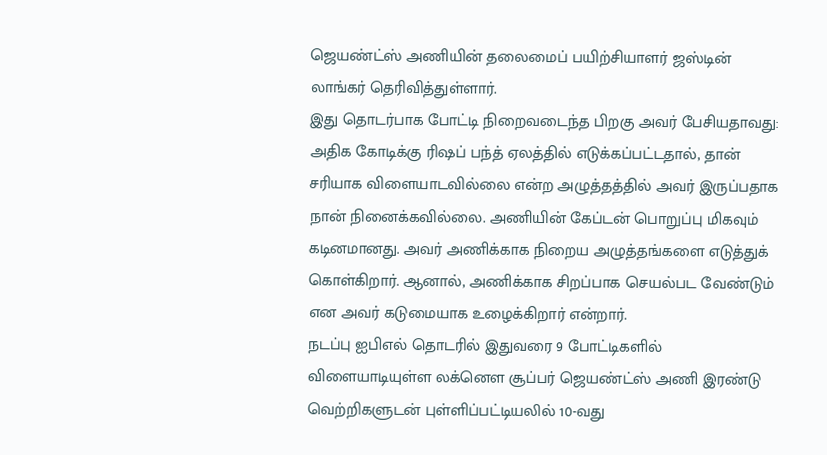ஜெயண்ட்ஸ் அணியின் தலைமைப் பயிற்சியாளர் ஜஸ்டின் லாங்கர் தெரிவித்துள்ளார்.
இது தொடர்பாக போட்டி நிறைவடைந்த பிறகு அவர் பேசியதாவது: அதிக கோடிக்கு ரிஷப் பந்த் ஏலத்தில் எடுக்கப்பட்டதால், தான் சரியாக விளையாடவில்லை என்ற அழுத்தத்தில் அவர் இருப்பதாக நான் நினைக்கவில்லை. அணியின் கேப்டன் பொறுப்பு மிகவும் கடினமானது. அவர் அணிக்காக நிறைய அழுத்தங்களை எடுத்துக் கொள்கிறார். ஆனால், அணிக்காக சிறப்பாக செயல்பட வேண்டும் என அவர் கடுமையாக உழைக்கிறார் என்றார்.
நடப்பு ஐபிஎல் தொடரில் இதுவரை 9 போட்டிகளில் விளையாடியுள்ள லக்னௌ சூப்பர் ஜெயண்ட்ஸ் அணி இரண்டு வெற்றிகளுடன் புள்ளிப்பட்டியலில் 10-வது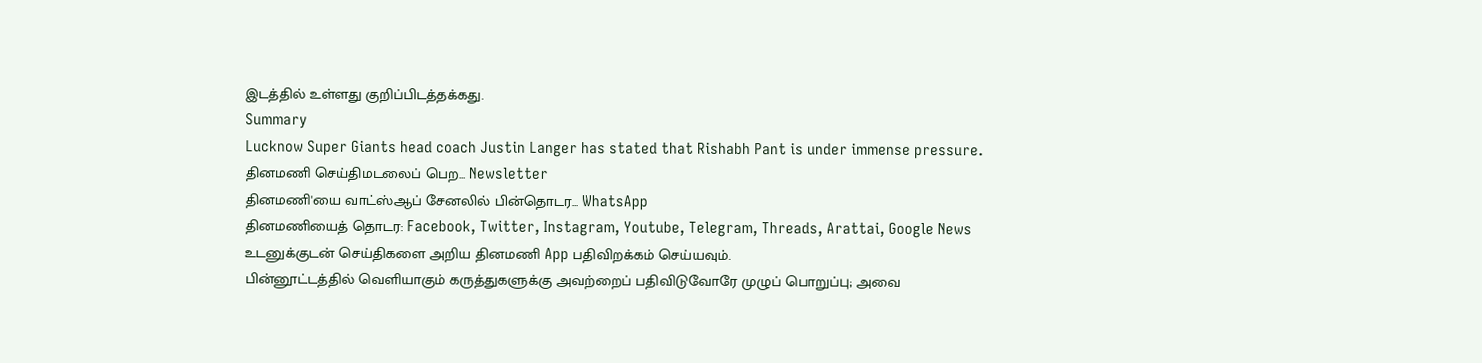இடத்தில் உள்ளது குறிப்பிடத்தக்கது.
Summary
Lucknow Super Giants head coach Justin Langer has stated that Rishabh Pant is under immense pressure.
தினமணி செய்திமடலைப் பெற... Newsletter
தினமணி'யை வாட்ஸ்ஆப் சேனலில் பின்தொடர... WhatsApp
தினமணியைத் தொடர: Facebook, Twitter, Instagram, Youtube, Telegram, Threads, Arattai, Google News
உடனுக்குடன் செய்திகளை அறிய தினமணி App பதிவிறக்கம் செய்யவும்.
பின்னூட்டத்தில் வெளியாகும் கருத்துகளுக்கு அவற்றைப் பதிவிடுவோரே முழுப் பொறுப்பு; அவை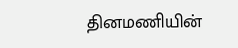தினமணியின்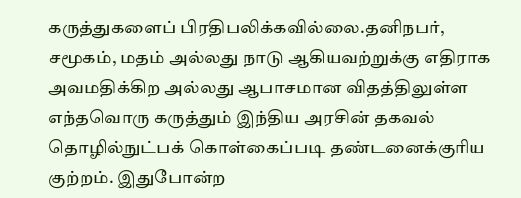கருத்துகளைப் பிரதிபலிக்கவில்லை.தனிநபர், சமூகம், மதம் அல்லது நாடு ஆகியவற்றுக்கு எதிராக அவமதிக்கிற அல்லது ஆபாசமான விதத்திலுள்ள எந்தவொரு கருத்தும் இந்திய அரசின் தகவல் தொழில்நுட்பக் கொள்கைப்படி தண்டனைக்குரிய குற்றம். இதுபோன்ற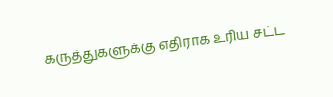கருத்துகளுக்கு எதிராக உரிய சட்ட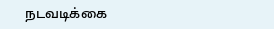நடவடிக்கை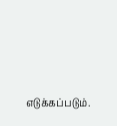எடுக்கப்படும்.